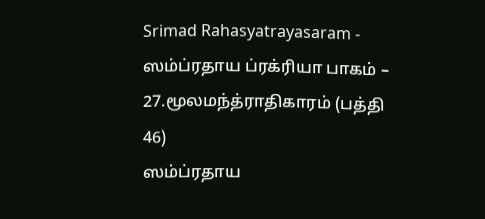Srimad Rahasyatrayasaram - ஸம்ப்ரதாய ப்ரக்ரியா பாகம் – 27.மூலமந்த்ராதிகாரம் (பத்தி 46)
ஸம்ப்ரதாய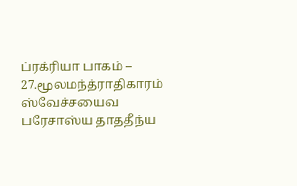ப்ரக்ரியா பாகம் – 27.மூலமந்த்ராதிகாரம்
ஸ்வேச்சயைவ பரேசாஸ்ய தாததீந்ய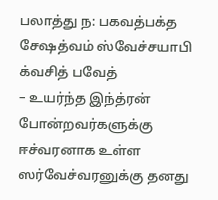பலாத்து ந: பகவத்பக்த சேஷத்வம் ஸ்வேச்சயாபி க்வசித் பவேத்
– உயர்ந்த இந்த்ரன் போன்றவர்களுக்கு ஈச்வரனாக உள்ள ஸர்வேச்வரனுக்கு தனது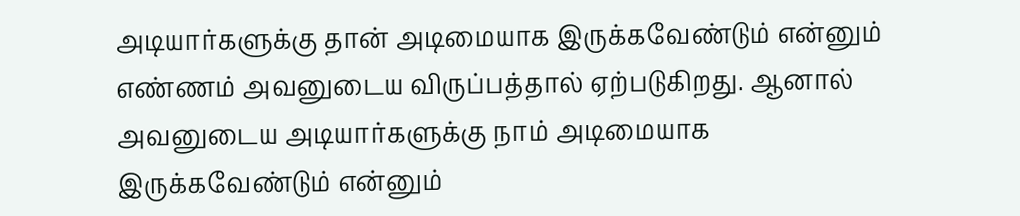அடியார்களுக்கு தான் அடிமையாக இருக்கவேண்டும் என்னும் எண்ணம் அவனுடைய விருப்பத்தால் ஏற்படுகிறது. ஆனால் அவனுடைய அடியார்களுக்கு நாம் அடிமையாக இருக்கவேண்டும் என்னும்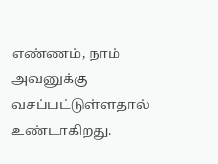எண்ணம், நாம் அவனுக்கு வசப்பட்டுள்ளதால் உண்டாகிறது.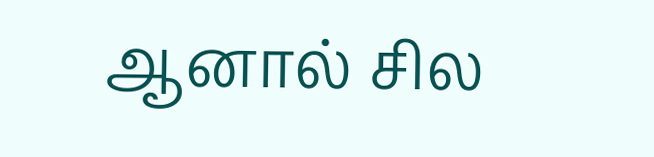ஆனால் சில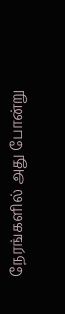நேரங்களில் அது போன்று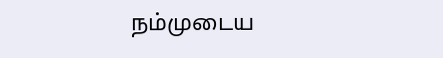நம்முடைய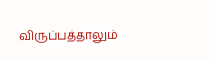விருப்பத்தாலும்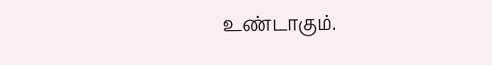உண்டாகும்.